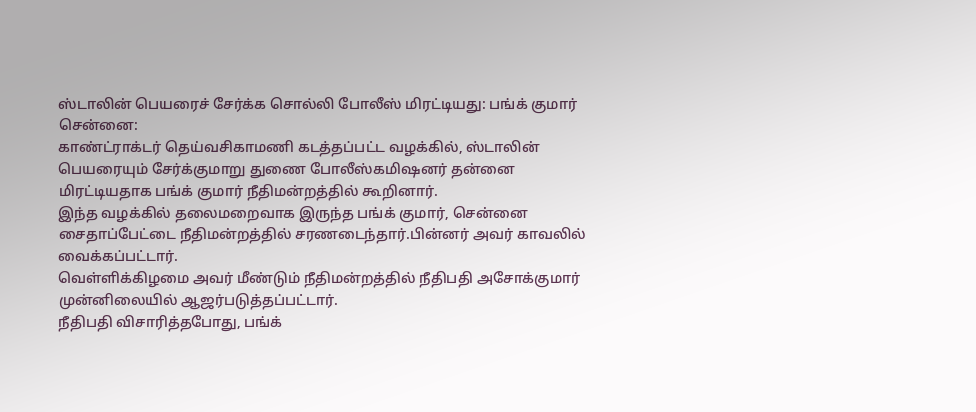ஸ்டாலின் பெயரைச் சேர்க்க சொல்லி போலீஸ் மிரட்டியது: பங்க் குமார்
சென்னை:
காண்ட்ராக்டர் தெய்வசிகாமணி கடத்தப்பட்ட வழக்கில், ஸ்டாலின் பெயரையும் சேர்க்குமாறு துணை போலீஸ்கமிஷனர் தன்னை மிரட்டியதாக பங்க் குமார் நீதிமன்றத்தில் கூறினார்.
இந்த வழக்கில் தலைமறைவாக இருந்த பங்க் குமார், சென்னை சைதாப்பேட்டை நீதிமன்றத்தில் சரணடைந்தார்.பின்னர் அவர் காவலில் வைக்கப்பட்டார்.
வெள்ளிக்கிழமை அவர் மீண்டும் நீதிமன்றத்தில் நீதிபதி அசோக்குமார் முன்னிலையில் ஆஜர்படுத்தப்பட்டார்.
நீதிபதி விசாரித்தபோது, பங்க்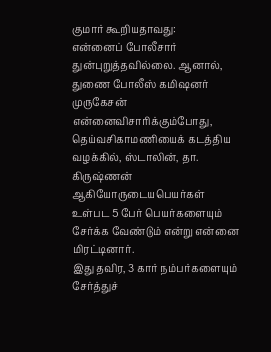குமார் கூறியதாவது:
என்னைப் போலீசார் துன்புறுத்தவில்லை. ஆனால், துணை போலீஸ் கமிஷனர் முருகேசன் என்னைவிசாரிக்கும்போது, தெய்வசிகாமணியைக் கடத்திய வழக்கில், ஸ்டாலின், தா. கிருஷ்ணன் ஆகியோருடையபெயர்கள் உள்பட 5 பேர் பெயர்களையும் சேர்க்க வேண்டும் என்று என்னை மிரட்டினார்.
இது தவிர, 3 கார் நம்பர்களையும் சேர்த்துச்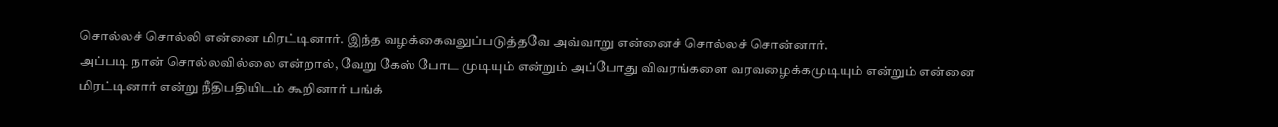சொல்லச் சொல்லி என்னை மிரட்டினார். இந்த வழக்கைவலுப்படுத்தவே அவ்வாறு என்னைச் சொல்லச் சொன்னார்.
அப்படி நான் சொல்லவில்லை என்றால், வேறு கேஸ் போட முடியும் என்றும் அப்போது விவரங்களை வரவழைக்கமுடியும் என்றும் என்னை மிரட்டினார் என்று நீதிபதியிடம் கூறினார் பங்க்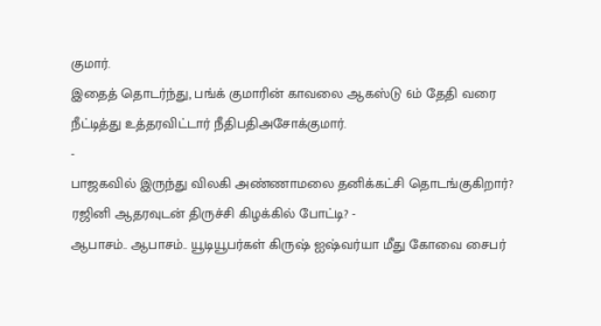குமார்.
இதைத் தொடர்ந்து, பங்க் குமாரின் காவலை ஆகஸ்டு 6ம் தேதி வரை நீட்டித்து உத்தரவிட்டார் நீதிபதிஅசோக்குமார்.
-
பாஜகவில் இருந்து விலகி அண்ணாமலை தனிக்கட்சி தொடங்குகிறார்? ரஜினி ஆதரவுடன் திருச்சி கிழக்கில் போட்டி? -
ஆபாசம்.. ஆபாசம்.. யூடியூபர்கள் கிருஷ் ஐஷ்வர்யா மீது கோவை சைபர்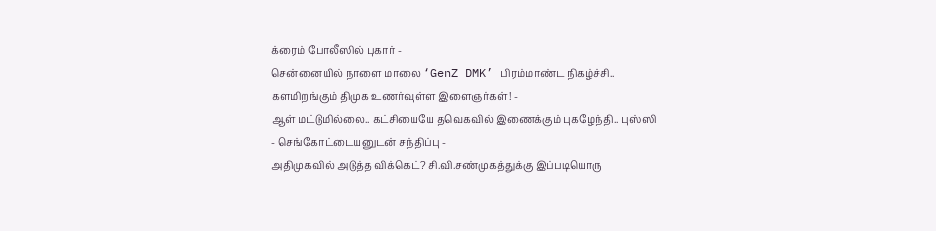க்ரைம் போலீஸில் புகார் -
சென்னையில் நாளை மாலை ‘GenZ DMK’ பிரம்மாண்ட நிகழ்ச்சி.. களமிறங்கும் திமுக உணர்வுள்ள இளைஞர்கள்! -
ஆள் மட்டுமில்லை.. கட்சியையே தவெகவில் இணைக்கும் புகழேந்தி.. புஸ்ஸி - செங்கோட்டையனுடன் சந்திப்பு -
அதிமுகவில் அடுத்த விக்கெட்? சி.வி.சண்முகத்துக்கு இப்படியொரு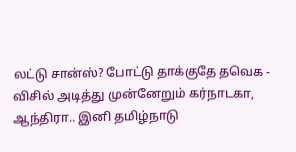லட்டு சான்ஸ்? போட்டு தாக்குதே தவெக -
விசில் அடித்து முன்னேறும் கர்நாடகா, ஆந்திரா.. இனி தமிழ்நாடு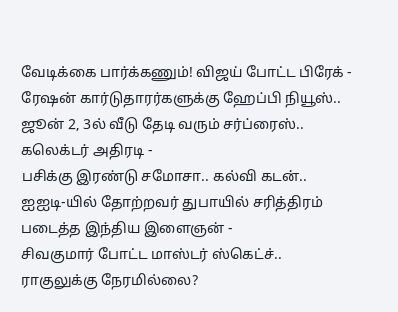வேடிக்கை பார்க்கணும்! விஜய் போட்ட பிரேக் -
ரேஷன் கார்டுதாரர்களுக்கு ஹேப்பி நியூஸ்.. ஜூன் 2, 3ல் வீடு தேடி வரும் சர்ப்ரைஸ்.. கலெக்டர் அதிரடி -
பசிக்கு இரண்டு சமோசா.. கல்வி கடன்.. ஐஐடி-யில் தோற்றவர் துபாயில் சரித்திரம் படைத்த இந்திய இளைஞன் -
சிவகுமார் போட்ட மாஸ்டர் ஸ்கெட்ச்.. ராகுலுக்கு நேரமில்லை?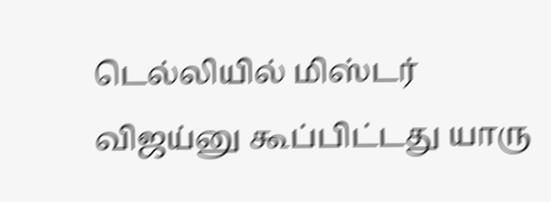டெல்லியில் மிஸ்டர் விஜய்னு கூப்பிட்டது யாரு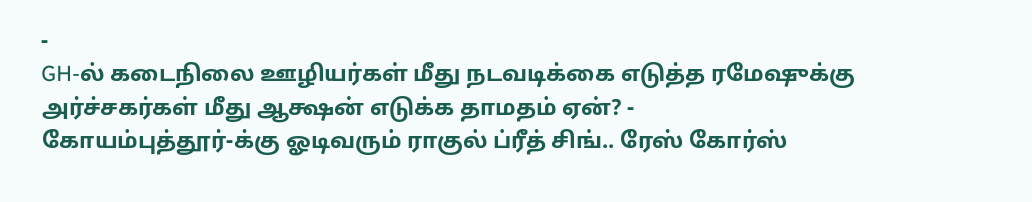-
GH-ல் கடைநிலை ஊழியர்கள் மீது நடவடிக்கை எடுத்த ரமேஷுக்கு அர்ச்சகர்கள் மீது ஆக்ஷன் எடுக்க தாமதம் ஏன்? -
கோயம்புத்தூர்-க்கு ஓடிவரும் ராகுல் ப்ரீத் சிங்.. ரேஸ் கோர்ஸ்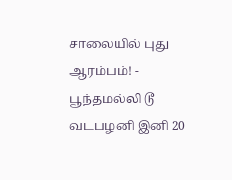சாலையில் புது ஆரம்பம்! -
பூந்தமல்லி டூ வடபழனி இனி 20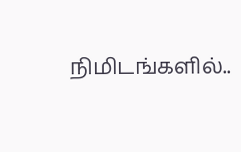நிமிடங்களில்..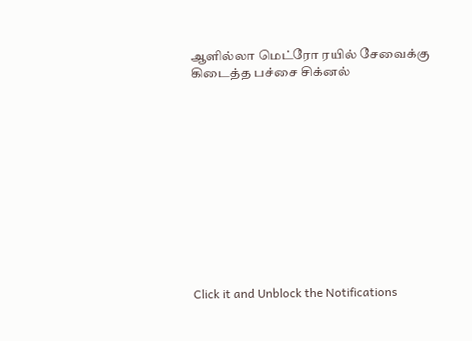ஆளில்லா மெட்ரோ ரயில் சேவைக்கு கிடைத்த பச்சை சிக்னல்












Click it and Unblock the Notifications